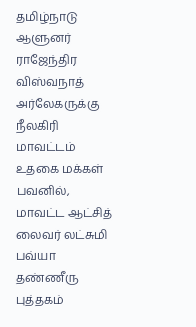தமிழ்நாடு ஆளுனர் ராஜேந்திர விஸ்வநாத் அர்லேகருக்கு நீலகிரி மாவட்டம் உதகை மக்கள் பவனில், மாவட்ட ஆட்சித் லைவர் லட்சுமி பவ்யா தண்ணீரு புத்தகம்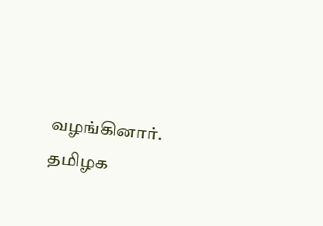வழங்கினார்.
தமிழக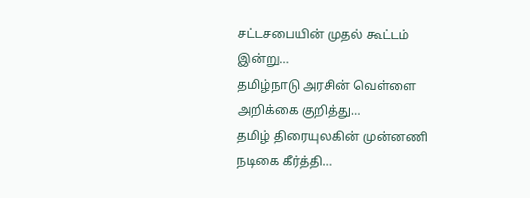சட்டசபையின் முதல் கூட்டம் இன்று…
தமிழ்நாடு அரசின் வெள்ளை அறிக்கை குறித்து…
தமிழ் திரையுலகின் முன்னணி நடிகை கீர்த்தி…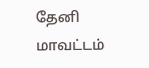தேனி மாவட்டம்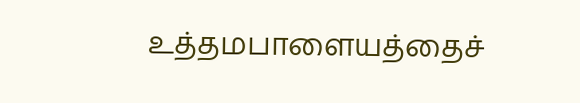உத்தமபாளையத்தைச்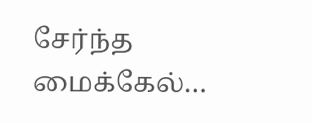சேர்ந்த மைக்கேல்…